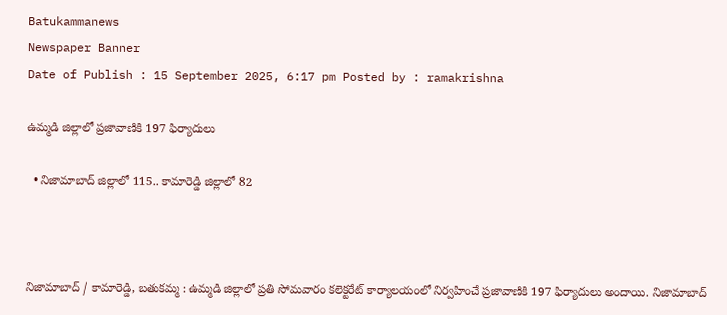Batukammanews
Newspaper Banner
Date of Publish : 15 September 2025, 6:17 pm Posted by : ramakrishna

ఉమ్మడి జిల్లాలో ప్రజావాణికి 197 ఫిర్యాదులు

  • నిజామాబాద్ జిల్లాలో 115.. కామారెడ్డి జిల్లాలో 82



నిజామాబాద్ / కామారెడ్డి, బతుకమ్మ : ఉమ్మడి జిల్లాలో ప్రతి సోమవారం కలెక్టరేట్ కార్యాలయంలో నిర్వహించే ప్రజావాణికి 197 ఫిర్యాదులు అందాయి. నిజామాబాద్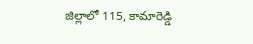జిల్లాలో 115, కామారెడ్డి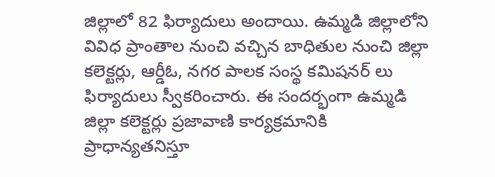జిల్లాలో 82 ఫిర్యాదులు అందాయి. ఉమ్మడి జిల్లాలోని వివిధ ప్రాంతాల నుంచి వచ్చిన బాధితుల నుంచి జిల్లా కలెక్టర్లు, ఆర్డీఓ, నగర పాలక సంస్థ కమిషనర్ లు ఫిర్యాదులు స్వీకరించారు. ఈ సందర్భంగా ఉమ్మడి జిల్లా కలెక్టర్లు ప్రజావాణి కార్యక్రమానికి ప్రాధాన్యతనిస్తూ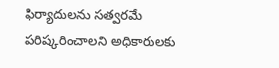ఫిర్యాదులను సత్వరమే పరిష్కరించాలని అధికారులకు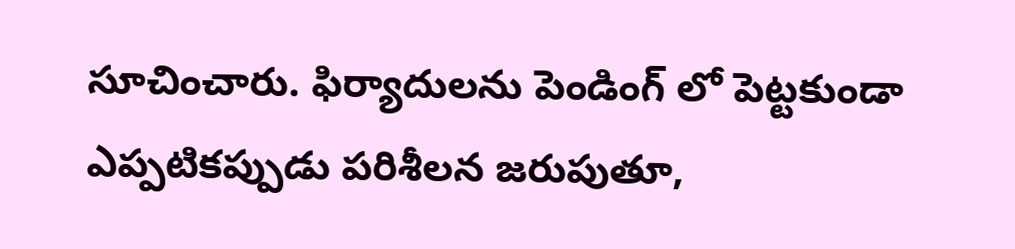సూచించారు. ఫిర్యాదులను పెండింగ్ లో పెట్టకుండా ఎప్పటికప్పుడు పరిశీలన జరుపుతూ,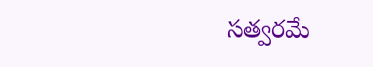సత్వరమే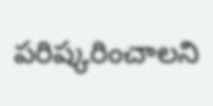పరిష్కరించాలని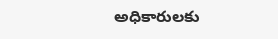అధికారులకు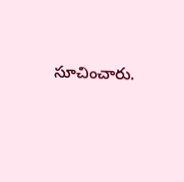సూచించారు.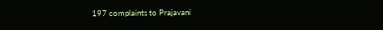197 complaints to Prajavani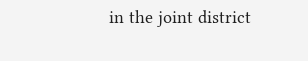in the joint district